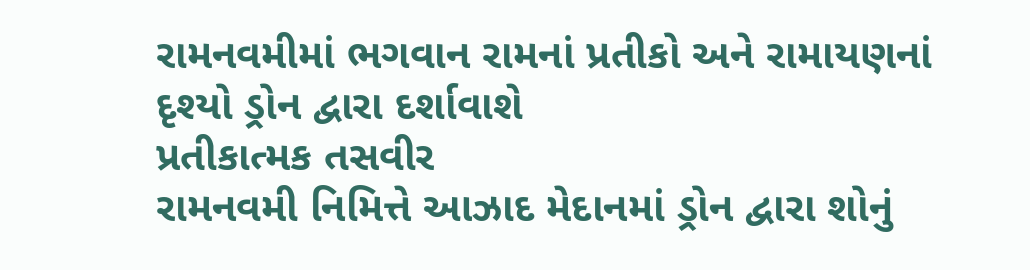રામનવમીમાં ભગવાન રામનાં પ્રતીકો અને રામાયણનાં દૃશ્યો ડ્રોન દ્વારા દર્શાવાશે
પ્રતીકાત્મક તસવીર
રામનવમી નિમિત્તે આઝાદ મેદાનમાં ડ્રોન દ્વારા શોનું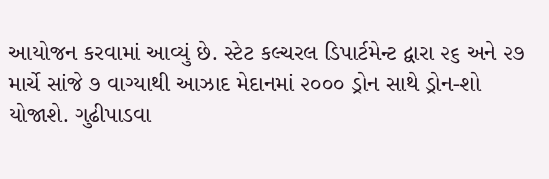આયોજન કરવામાં આવ્યું છે. સ્ટેટ કલ્ચરલ ડિપાર્ટમેન્ટ દ્વારા ૨૬ અને ૨૭ માર્ચે સાંજે ૭ વાગ્યાથી આઝાદ મેદાનમાં ૨૦૦૦ ડ્રોન સાથે ડ્રોન-શો યોજાશે. ગુઢીપાડવા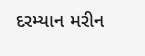દરમ્યાન મરીન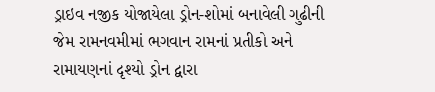ડ્રાઇવ નજીક યોજાયેલા ડ્રોન-શોમાં બનાવેલી ગુઢીની જેમ રામનવમીમાં ભગવાન રામનાં પ્રતીકો અને રામાયણનાં દૃશ્યો ડ્રોન દ્વારા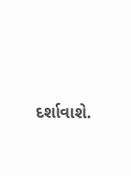દર્શાવાશે.